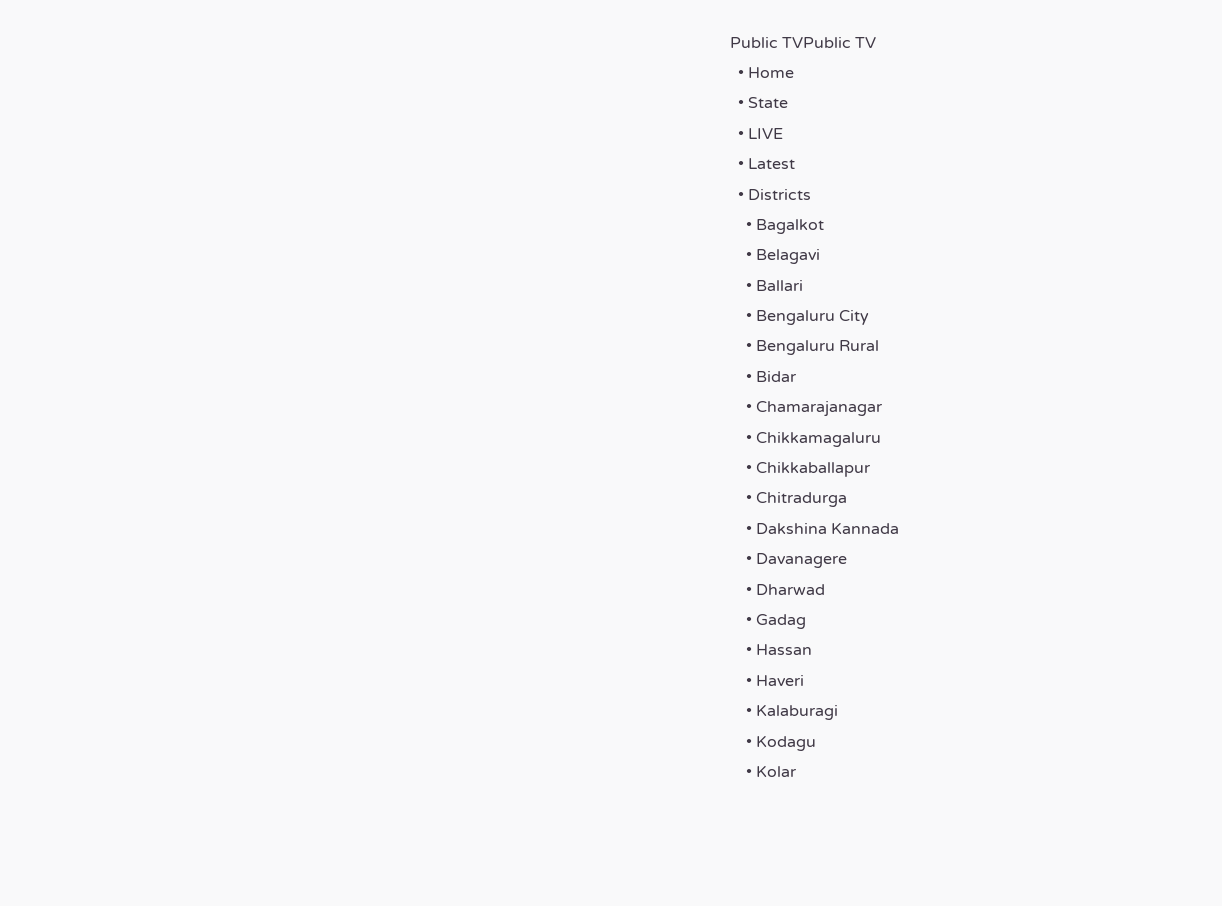Public TVPublic TV
  • Home
  • State
  • LIVE
  • Latest
  • Districts
    • Bagalkot
    • Belagavi
    • Ballari
    • Bengaluru City
    • Bengaluru Rural
    • Bidar
    • Chamarajanagar
    • Chikkamagaluru
    • Chikkaballapur
    • Chitradurga
    • Dakshina Kannada
    • Davanagere
    • Dharwad
    • Gadag
    • Hassan
    • Haveri
    • Kalaburagi
    • Kodagu
    • Kolar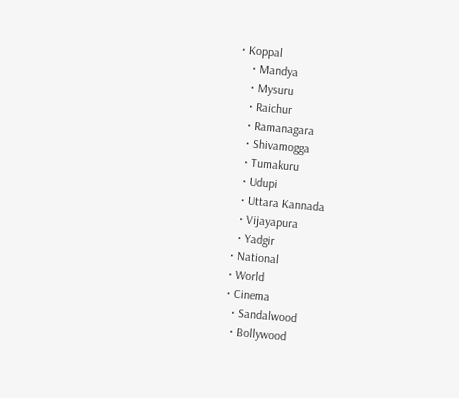• Koppal
    • Mandya
    • Mysuru
    • Raichur
    • Ramanagara
    • Shivamogga
    • Tumakuru
    • Udupi
    • Uttara Kannada
    • Vijayapura
    • Yadgir
  • National
  • World
  • Cinema
    • Sandalwood
    • Bollywood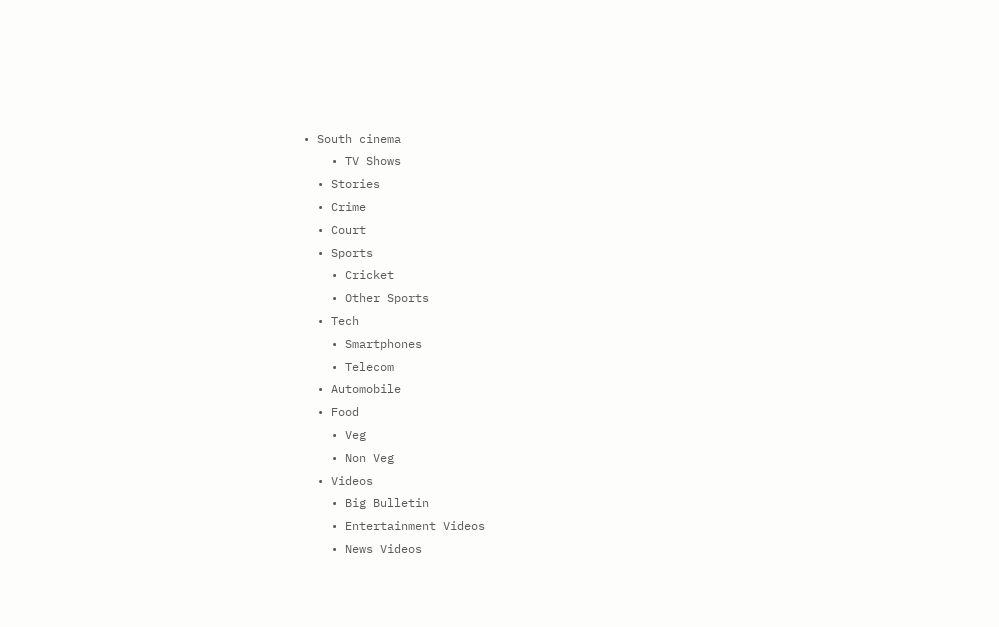• South cinema
    • TV Shows
  • Stories
  • Crime
  • Court
  • Sports
    • Cricket
    • Other Sports
  • Tech
    • Smartphones
    • Telecom
  • Automobile
  • Food
    • Veg
    • Non Veg
  • Videos
    • Big Bulletin
    • Entertainment Videos
    • News Videos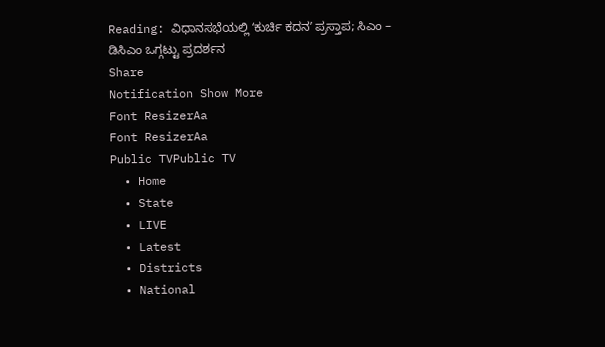Reading: ವಿಧಾನಸಭೆಯಲ್ಲಿ ʻಕುರ್ಚಿ ಕದನʼ ಪ್ರಸ್ತಾಪ; ಸಿಎಂ – ಡಿಸಿಎಂ ಒಗ್ಗಟ್ಟು ಪ್ರದರ್ಶನ
Share
Notification Show More
Font ResizerAa
Font ResizerAa
Public TVPublic TV
  • Home
  • State
  • LIVE
  • Latest
  • Districts
  • National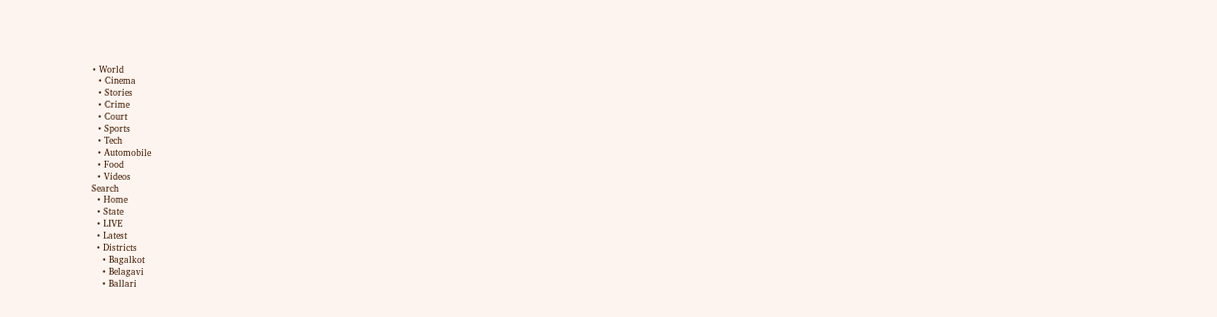• World
  • Cinema
  • Stories
  • Crime
  • Court
  • Sports
  • Tech
  • Automobile
  • Food
  • Videos
Search
  • Home
  • State
  • LIVE
  • Latest
  • Districts
    • Bagalkot
    • Belagavi
    • Ballari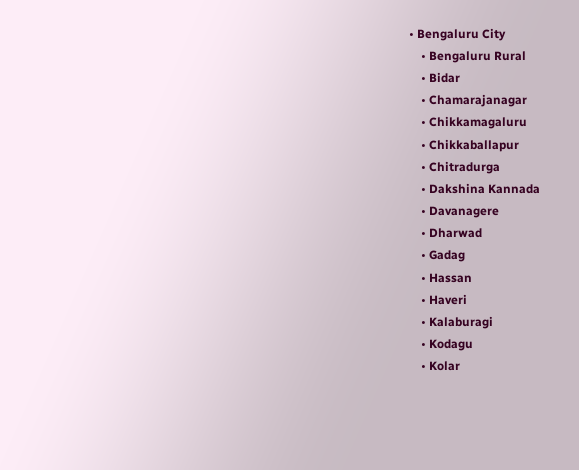• Bengaluru City
    • Bengaluru Rural
    • Bidar
    • Chamarajanagar
    • Chikkamagaluru
    • Chikkaballapur
    • Chitradurga
    • Dakshina Kannada
    • Davanagere
    • Dharwad
    • Gadag
    • Hassan
    • Haveri
    • Kalaburagi
    • Kodagu
    • Kolar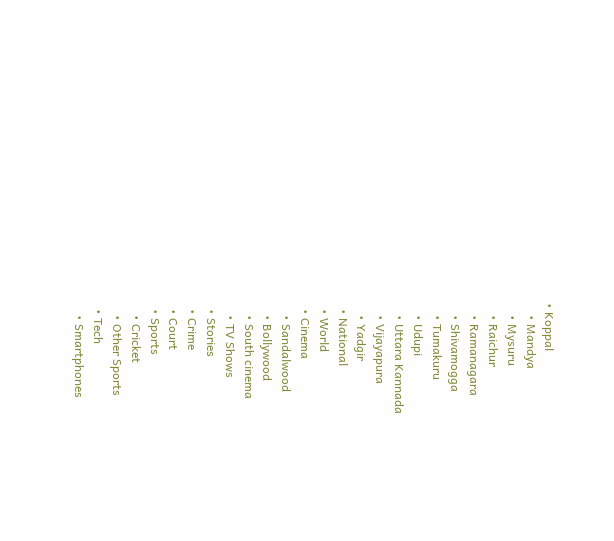• Koppal
    • Mandya
    • Mysuru
    • Raichur
    • Ramanagara
    • Shivamogga
    • Tumakuru
    • Udupi
    • Uttara Kannada
    • Vijayapura
    • Yadgir
  • National
  • World
  • Cinema
    • Sandalwood
    • Bollywood
    • South cinema
    • TV Shows
  • Stories
  • Crime
  • Court
  • Sports
    • Cricket
    • Other Sports
  • Tech
    • Smartphones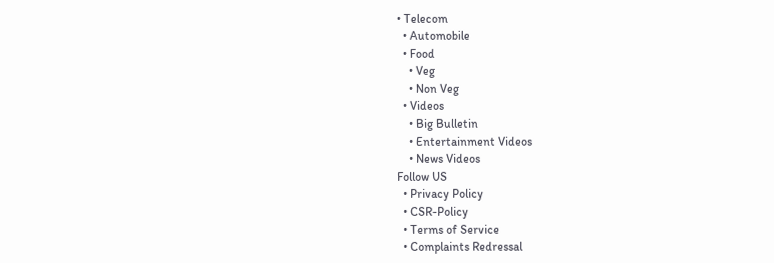• Telecom
  • Automobile
  • Food
    • Veg
    • Non Veg
  • Videos
    • Big Bulletin
    • Entertainment Videos
    • News Videos
Follow US
  • Privacy Policy
  • CSR-Policy
  • Terms of Service
  • Complaints Redressal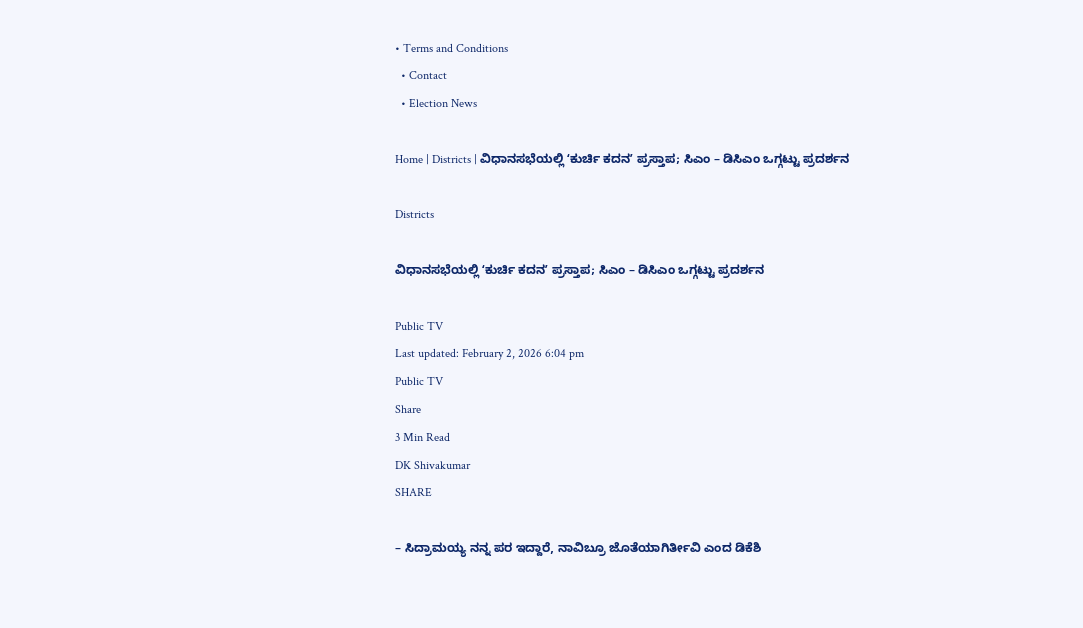• Terms and Conditions
  • Contact
  • Election News

Home | Districts | ವಿಧಾನಸಭೆಯಲ್ಲಿ ʻಕುರ್ಚಿ ಕದನʼ ಪ್ರಸ್ತಾಪ; ಸಿಎಂ – ಡಿಸಿಎಂ ಒಗ್ಗಟ್ಟು ಪ್ರದರ್ಶನ

Districts

ವಿಧಾನಸಭೆಯಲ್ಲಿ ʻಕುರ್ಚಿ ಕದನʼ ಪ್ರಸ್ತಾಪ; ಸಿಎಂ – ಡಿಸಿಎಂ ಒಗ್ಗಟ್ಟು ಪ್ರದರ್ಶನ

Public TV
Last updated: February 2, 2026 6:04 pm
Public TV
Share
3 Min Read
DK Shivakumar
SHARE

– ಸಿದ್ರಾಮಯ್ಯ ನನ್ನ ಪರ ಇದ್ದಾರೆ, ನಾವಿಬ್ರೂ ಜೊತೆಯಾಗಿರ್ತೀವಿ ಎಂದ ಡಿಕೆಶಿ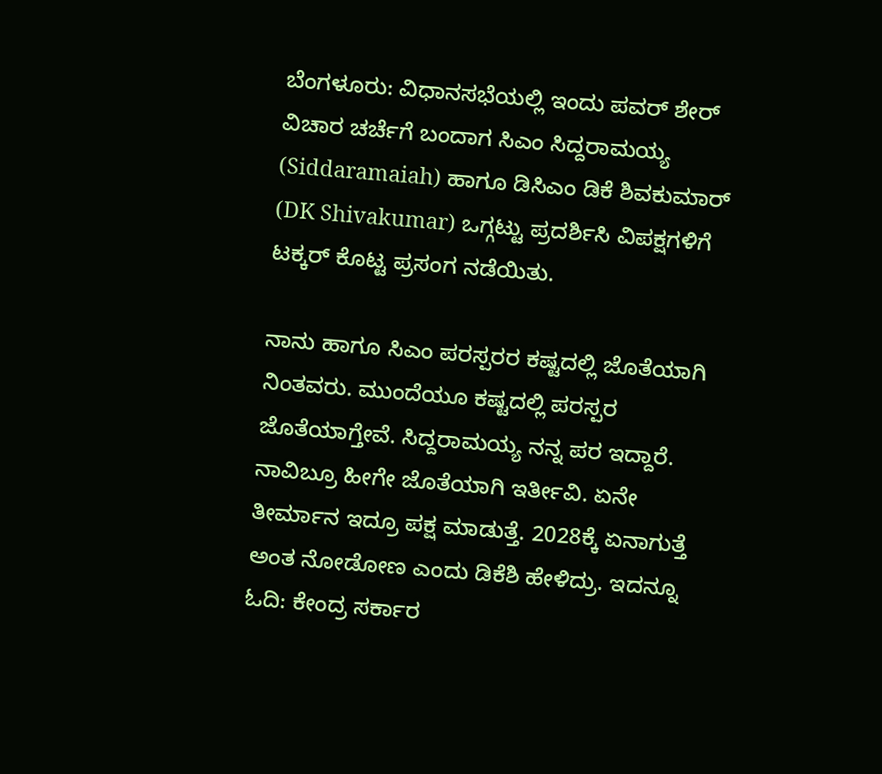ಬೆಂಗಳೂರು: ವಿಧಾನಸಭೆಯಲ್ಲಿ ಇಂದು ಪವರ್ ಶೇರ್ ವಿಚಾರ ಚರ್ಚೆಗೆ ಬಂದಾಗ ಸಿಎಂ ಸಿದ್ದರಾಮಯ್ಯ (Siddaramaiah) ಹಾಗೂ ಡಿಸಿಎಂ ಡಿಕೆ ಶಿವಕುಮಾರ್‌ (DK Shivakumar) ಒಗ್ಗಟ್ಟು ಪ್ರದರ್ಶಿಸಿ ವಿಪಕ್ಷಗಳಿಗೆ ಟಕ್ಕರ್ ಕೊಟ್ಟ ಪ್ರಸಂಗ ನಡೆಯಿತು.

ನಾನು ಹಾಗೂ ಸಿಎಂ ಪರಸ್ಪರರ ಕಷ್ಟದಲ್ಲಿ ಜೊತೆಯಾಗಿ ನಿಂತವರು. ಮುಂದೆಯೂ ಕಷ್ಟದಲ್ಲಿ ಪರಸ್ಪರ ಜೊತೆಯಾಗ್ತೇವೆ. ಸಿದ್ದರಾಮಯ್ಯ ನನ್ನ ಪರ ಇದ್ದಾರೆ. ನಾವಿಬ್ರೂ ಹೀಗೇ ಜೊತೆಯಾಗಿ ಇರ್ತೀವಿ. ಏನೇ ತೀರ್ಮಾನ ಇದ್ರೂ ಪಕ್ಷ ಮಾಡುತ್ತೆ. 2028ಕ್ಕೆ ಏನಾಗುತ್ತೆ ಅಂತ ನೋಡೋಣ ಎಂದು ಡಿಕೆಶಿ ಹೇಳಿದ್ರು. ಇದನ್ನೂ ಓದಿ: ಕೇಂದ್ರ ಸರ್ಕಾರ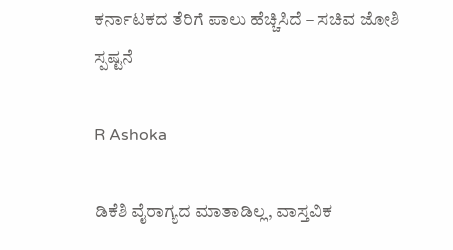ಕರ್ನಾಟಕದ ತೆರಿಗೆ ಪಾಲು ಹೆಚ್ಚಿಸಿದೆ – ಸಚಿವ ಜೋಶಿ ಸ್ಪಷ್ಟನೆ

R Ashoka

ಡಿಕೆಶಿ ವೈರಾಗ್ಯದ ಮಾತಾಡಿಲ್ಲ, ವಾಸ್ತವಿಕ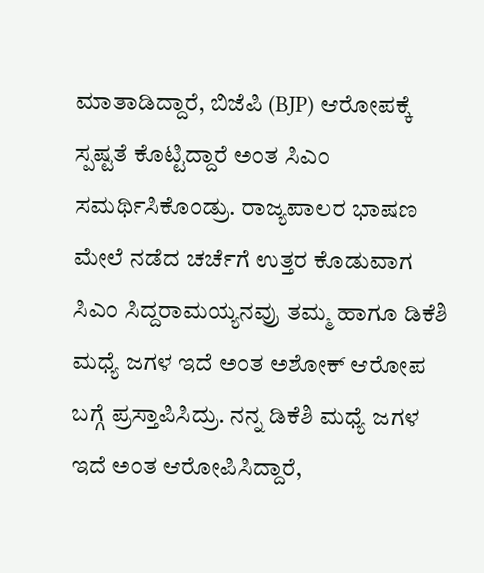ಮಾತಾಡಿದ್ದಾರೆ, ಬಿಜೆಪಿ (BJP) ಆರೋಪಕ್ಕೆ ಸ್ಪಷ್ಟತೆ ಕೊಟ್ಟಿದ್ದಾರೆ ಅಂತ ಸಿಎಂ ಸಮರ್ಥಿಸಿಕೊಂಡ್ರು. ರಾಜ್ಯಪಾಲರ ಭಾಷಣ ಮೇಲೆ ನಡೆದ ಚರ್ಚೆಗೆ ಉತ್ತರ ಕೊಡುವಾಗ ಸಿಎಂ ಸಿದ್ದರಾಮಯ್ಯನವ್ರು ತಮ್ಮ ಹಾಗೂ ಡಿಕೆಶಿ ಮಧ್ಯೆ ಜಗಳ ಇದೆ ಅಂತ ಅಶೋಕ್ ಆರೋಪ ಬಗ್ಗೆ ಪ್ರಸ್ತಾಪಿಸಿದ್ರು. ನನ್ನ ಡಿಕೆಶಿ ಮಧ್ಯೆ ಜಗಳ ಇದೆ ಅಂತ ಆರೋಪಿಸಿದ್ದಾರೆ,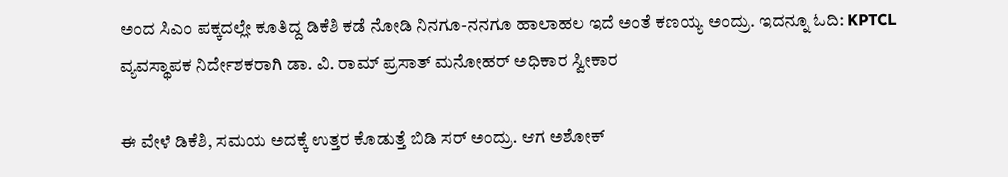ಅಂದ ಸಿಎಂ ಪಕ್ಕದಲ್ಲೇ ಕೂತಿದ್ದ ಡಿಕೆಶಿ ಕಡೆ ನೋಡಿ ನಿನಗೂ-ನನಗೂ ಹಾಲಾಹಲ ಇದೆ ಅಂತೆ ಕಣಯ್ಯ ಅಂದ್ರು. ಇದನ್ನೂ ಓದಿ: KPTCL ವ್ಯವಸ್ಥಾಪಕ ನಿರ್ದೇಶಕರಾಗಿ ಡಾ. ವಿ. ರಾಮ್ ಪ್ರಸಾತ್ ಮನೋಹರ್ ಅಧಿಕಾರ ಸ್ವೀಕಾರ

ಈ ವೇಳೆ ಡಿಕೆಶಿ, ಸಮಯ ಅದಕ್ಕೆ ಉತ್ತರ ಕೊಡುತ್ತೆ ಬಿಡಿ ಸರ್ ಅಂದ್ರು. ಆಗ ಅಶೋಕ್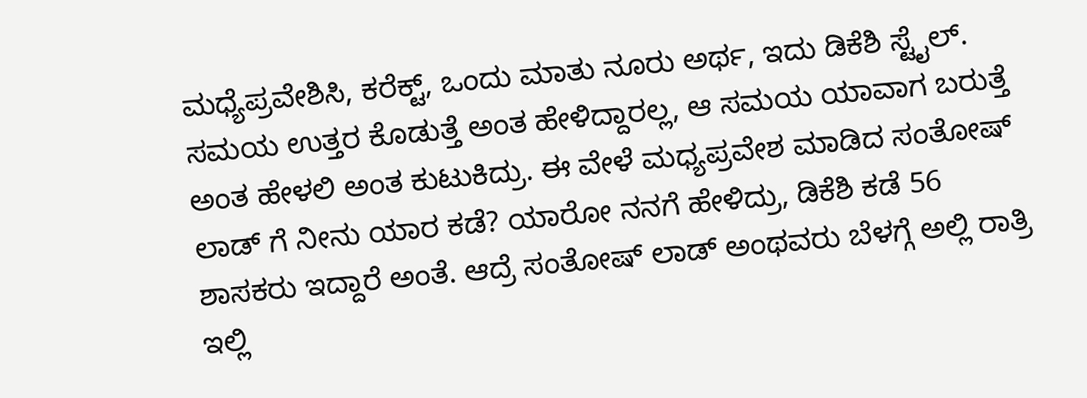ಮಧ್ಯೆಪ್ರವೇಶಿಸಿ, ಕರೆಕ್ಟ್, ಒಂದು ಮಾತು ನೂರು ಅರ್ಥ, ಇದು ಡಿಕೆಶಿ ಸ್ಟೈಲ್. ಸಮಯ ಉತ್ತರ ಕೊಡುತ್ತೆ ಅಂತ ಹೇಳಿದ್ದಾರಲ್ಲ, ಆ ಸಮಯ ಯಾವಾಗ ಬರುತ್ತೆ ಅಂತ ಹೇಳಲಿ ಅಂತ ಕುಟುಕಿದ್ರು. ಈ ವೇಳೆ ಮಧ್ಯಪ್ರವೇಶ ಮಾಡಿದ ಸಂತೋಷ್ ಲಾಡ್ ಗೆ ನೀನು ಯಾರ ಕಡೆ? ಯಾರೋ ನನಗೆ ಹೇಳಿದ್ರು, ಡಿಕೆಶಿ ಕಡೆ 56 ಶಾಸಕರು ಇದ್ದಾರೆ ಅಂತೆ. ಆದ್ರೆ ಸಂತೋಷ್ ಲಾಡ್ ಅಂಥವರು ಬೆಳಗ್ಗೆ ಅಲ್ಲಿ ರಾತ್ರಿ ಇಲ್ಲಿ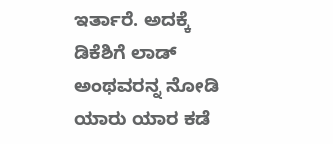ಇರ್ತಾರೆ. ಅದಕ್ಕೆ ಡಿಕೆಶಿಗೆ ಲಾಡ್ ಅಂಥವರನ್ನ ನೋಡಿ ಯಾರು ಯಾರ ಕಡೆ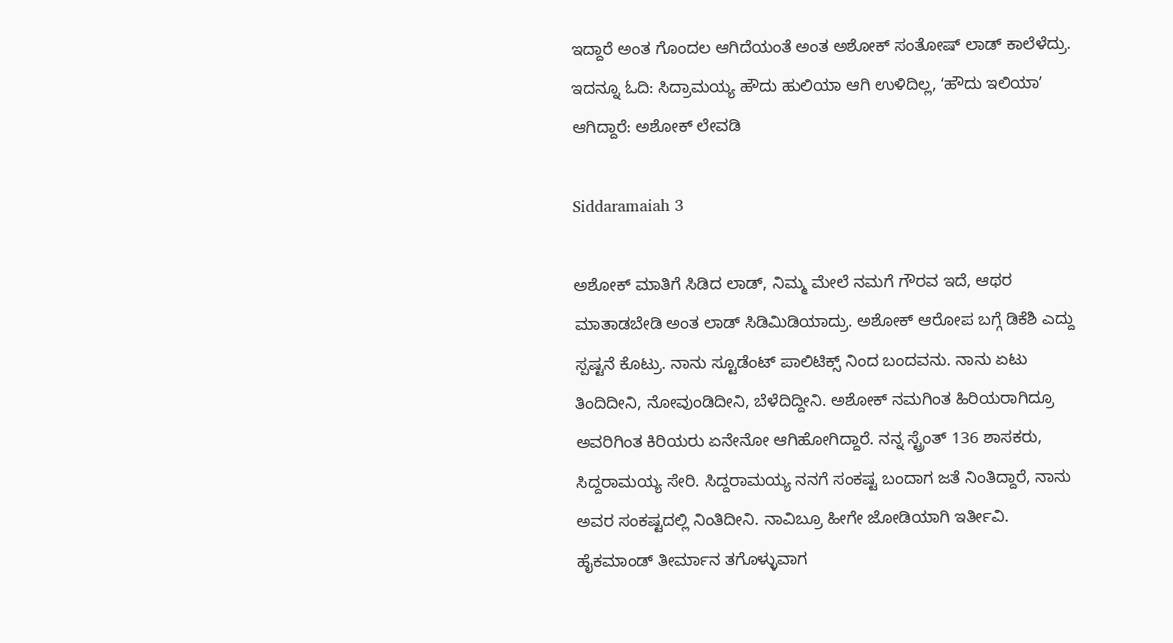ಇದ್ದಾರೆ ಅಂತ ಗೊಂದಲ ಆಗಿದೆಯಂತೆ ಅಂತ ಅಶೋಕ್ ಸಂತೋಷ್ ಲಾಡ್ ಕಾಲೆಳೆದ್ರು. ಇದನ್ನೂ ಓದಿ: ಸಿದ್ರಾಮಯ್ಯ ಹೌದು ಹುಲಿಯಾ ಆಗಿ ಉಳಿದಿಲ್ಲ, ʻಹೌದು ಇಲಿಯಾʼ ಆಗಿದ್ದಾರೆ: ಅಶೋಕ್‌ ಲೇವಡಿ

Siddaramaiah 3

ಅಶೋಕ್ ಮಾತಿಗೆ ಸಿಡಿದ ಲಾಡ್, ನಿಮ್ಮ ಮೇಲೆ ನಮಗೆ ಗೌರವ ಇದೆ, ಆಥರ ಮಾತಾಡಬೇಡಿ ಅಂತ ಲಾಡ್ ಸಿಡಿಮಿಡಿಯಾದ್ರು. ಅಶೋಕ್ ಆರೋಪ ಬಗ್ಗೆ ಡಿಕೆಶಿ ಎದ್ದು ಸ್ಪಷ್ಟನೆ ಕೊಟ್ರು. ನಾನು ಸ್ಟೂಡೆಂಟ್ ಪಾಲಿಟಿಕ್ಸ್ ನಿಂದ ಬಂದವನು. ನಾನು ಏಟು ತಿಂದಿದೀನಿ, ನೋವುಂಡಿದೀನಿ, ಬೆಳೆದಿದ್ದೀನಿ. ಅಶೋಕ್ ನಮಗಿಂತ ಹಿರಿಯರಾಗಿದ್ರೂ ಅವರಿಗಿಂತ ಕಿರಿಯರು ಏನೇನೋ ಆಗಿಹೋಗಿದ್ದಾರೆ. ನನ್ನ ಸ್ಟ್ರೆಂತ್ 136 ಶಾಸಕರು, ಸಿದ್ದರಾಮಯ್ಯ ಸೇರಿ. ಸಿದ್ದರಾಮಯ್ಯ ನನಗೆ ಸಂಕಷ್ಟ ಬಂದಾಗ ಜತೆ ನಿಂತಿದ್ದಾರೆ, ನಾನು ಅವರ ಸಂಕಷ್ಟದಲ್ಲಿ ನಿಂತಿದೀನಿ. ನಾವಿಬ್ರೂ ಹೀಗೇ ಜೋಡಿಯಾಗಿ ಇರ್ತೀವಿ. ಹೈಕಮಾಂಡ್ ತೀರ್ಮಾನ ತಗೊಳ್ಳುವಾಗ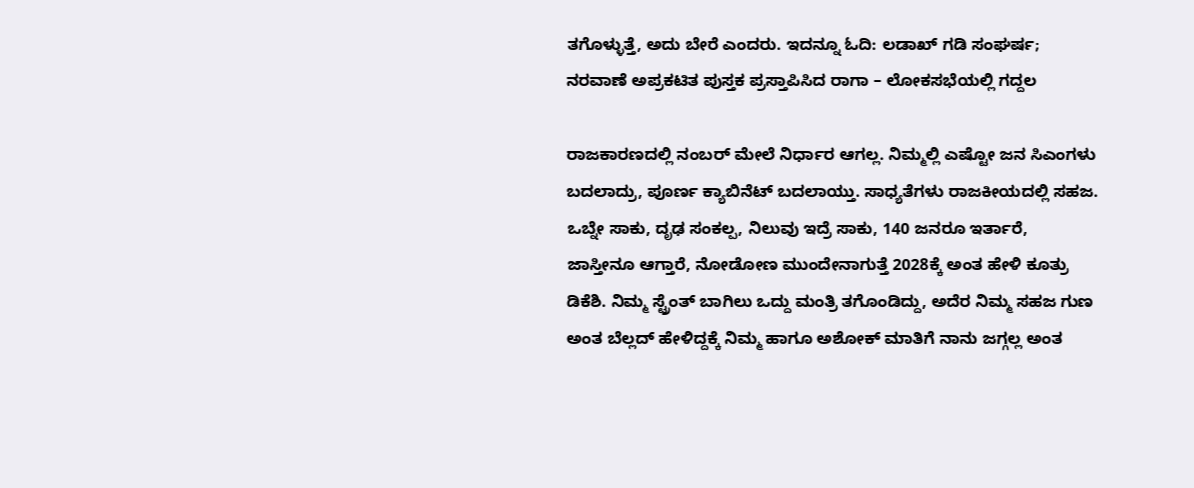ತಗೊಳ್ಳುತ್ತೆ, ಅದು ಬೇರೆ ಎಂದರು. ಇದನ್ನೂ ಓದಿ: ಲಡಾಖ್ ಗಡಿ ಸಂಘರ್ಷ; ನರವಾಣೆ ಅಪ್ರಕಟಿತ ಪುಸ್ತಕ ಪ್ರಸ್ತಾಪಿಸಿದ ರಾಗಾ – ಲೋಕಸಭೆಯಲ್ಲಿ ಗದ್ದಲ

ರಾಜಕಾರಣದಲ್ಲಿ ನಂಬರ್ ಮೇಲೆ ನಿರ್ಧಾರ ಆಗಲ್ಲ. ನಿಮ್ಮಲ್ಲಿ ಎಷ್ಟೋ ಜನ ಸಿಎಂಗಳು ಬದಲಾದ್ರು, ಪೂರ್ಣ ಕ್ಯಾಬಿನೆಟ್ ಬದಲಾಯ್ತು. ಸಾಧ್ಯತೆಗಳು ರಾಜಕೀಯದಲ್ಲಿ ಸಹಜ. ಒಬ್ನೇ ಸಾಕು, ದೃಢ ಸಂಕಲ್ಪ, ನಿಲುವು ಇದ್ರೆ ಸಾಕು, 140 ಜನರೂ ಇರ್ತಾರೆ, ಜಾಸ್ತೀನೂ ಆಗ್ತಾರೆ, ನೋಡೋಣ ಮುಂದೇನಾಗುತ್ತೆ 2028ಕ್ಕೆ ಅಂತ ಹೇಳಿ ಕೂತ್ರು ಡಿಕೆಶಿ. ನಿಮ್ಮ ಸ್ಟ್ರೆಂತ್ ಬಾಗಿಲು ಒದ್ದು ಮಂತ್ರಿ ತಗೊಂಡಿದ್ದು, ಅದೆರ ನಿಮ್ಮ ಸಹಜ ಗುಣ ಅಂತ ಬೆಲ್ಲದ್ ಹೇಳಿದ್ದಕ್ಕೆ ನಿಮ್ಮ ಹಾಗೂ ಅಶೋಕ್ ಮಾತಿಗೆ ನಾನು ಜಗ್ಗಲ್ಲ ಅಂತ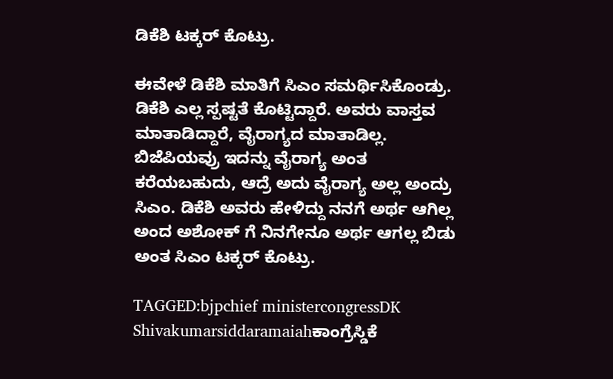ಡಿಕೆಶಿ ಟಕ್ಕರ್ ಕೊಟ್ರು.

ಈವೇಳೆ ಡಿಕೆಶಿ ಮಾತಿಗೆ ಸಿಎಂ ಸಮರ್ಥಿಸಿಕೊಂಡ್ರು. ಡಿಕೆಶಿ ಎಲ್ಲ ಸ್ಪಷ್ಟತೆ ಕೊಟ್ಟಿದ್ದಾರೆ. ಅವರು ವಾಸ್ತವ ಮಾತಾಡಿದ್ದಾರೆ, ವೈರಾಗ್ಯದ ಮಾತಾಡಿಲ್ಲ. ಬಿಜೆಪಿಯವ್ರು ಇದನ್ನು ವೈರಾಗ್ಯ ಅಂತ ಕರೆಯಬಹುದು, ಆದ್ರೆ ಅದು ವೈರಾಗ್ಯ ಅಲ್ಲ ಅಂದ್ರು ಸಿಎಂ. ಡಿಕೆಶಿ ಅವರು ಹೇಳಿದ್ದು ನನಗೆ ಅರ್ಥ ಆಗಿಲ್ಲ ಅಂದ ಅಶೋಕ್ ಗೆ ನಿನಗೇನೂ ಅರ್ಥ ಆಗಲ್ಲ ಬಿಡು ಅಂತ ಸಿಎಂ ಟಕ್ಕರ್ ಕೊಟ್ರು.

TAGGED:bjpchief ministercongressDK Shivakumarsiddaramaiahಕಾಂಗ್ರೆಸ್ಡಿಕೆ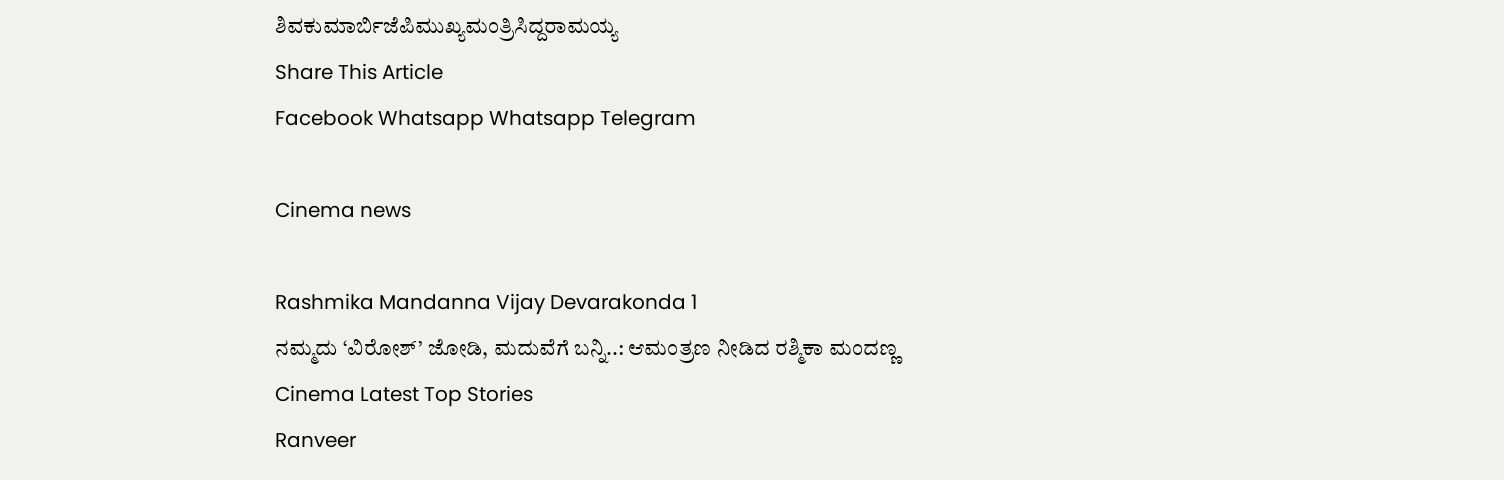ಶಿವಕುಮಾರ್ಬಿಜೆಪಿಮುಖ್ಯಮಂತ್ರಿಸಿದ್ದರಾಮಯ್ಯ
Share This Article
Facebook Whatsapp Whatsapp Telegram

Cinema news

Rashmika Mandanna Vijay Devarakonda 1
ನಮ್ಮದು ‘ವಿರೋಶ್‌’ ಜೋಡಿ, ಮದುವೆಗೆ ಬನ್ನಿ..: ಆಮಂತ್ರಣ ನೀಡಿದ ರಶ್ಮಿಕಾ ಮಂದಣ್ಣ
Cinema Latest Top Stories
Ranveer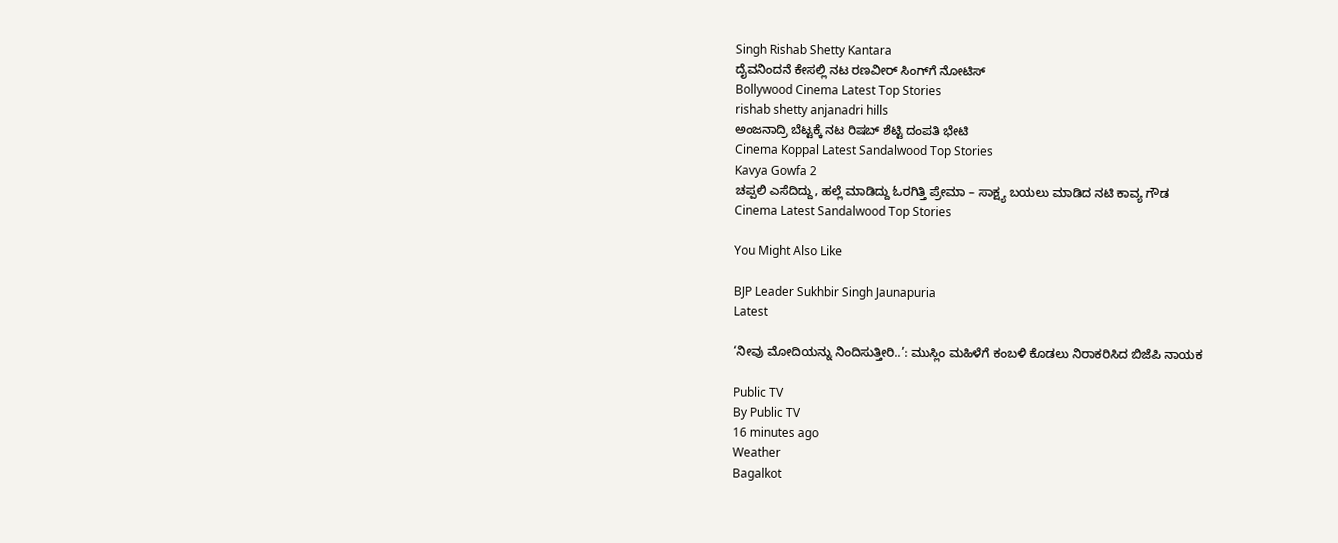Singh Rishab Shetty Kantara
ದೈವನಿಂದನೆ ಕೇಸಲ್ಲಿ ನಟ ರಣವೀರ್ ಸಿಂಗ್‌ಗೆ ನೋಟಿಸ್
Bollywood Cinema Latest Top Stories
rishab shetty anjanadri hills
ಅಂಜನಾದ್ರಿ ಬೆಟ್ಟಕ್ಕೆ ನಟ ರಿಷಬ್‌ ಶೆಟ್ಟಿ ದಂಪತಿ ಭೇಟಿ‌
Cinema Koppal Latest Sandalwood Top Stories
Kavya Gowfa 2
ಚಪ್ಪಲಿ ಎಸೆದಿದ್ದು, ಹಲ್ಲೆ ಮಾಡಿದ್ದು ಓರಗಿತ್ತಿ ಪ್ರೇಮಾ – ಸಾಕ್ಷ್ಯ ಬಯಲು ಮಾಡಿದ ನಟಿ ಕಾವ್ಯ ಗೌಡ
Cinema Latest Sandalwood Top Stories

You Might Also Like

BJP Leader Sukhbir Singh Jaunapuria
Latest

‘ನೀವು ಮೋದಿಯನ್ನು ನಿಂದಿಸುತ್ತೀರಿ..’: ಮುಸ್ಲಿಂ ಮಹಿಳೆಗೆ ಕಂಬಳಿ ಕೊಡಲು ನಿರಾಕರಿಸಿದ ಬಿಜೆಪಿ ನಾಯಕ

Public TV
By Public TV
16 minutes ago
Weather
Bagalkot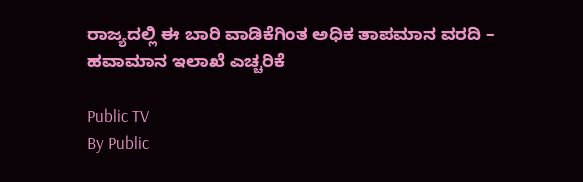ರಾಜ್ಯದಲ್ಲಿ ಈ ಬಾರಿ ವಾಡಿಕೆಗಿಂತ ಅಧಿಕ ತಾಪಮಾನ ವರದಿ – ಹವಾಮಾನ ಇಲಾಖೆ ಎಚ್ಚರಿಕೆ

Public TV
By Public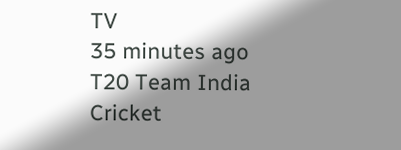TV
35 minutes ago
T20 Team India
Cricket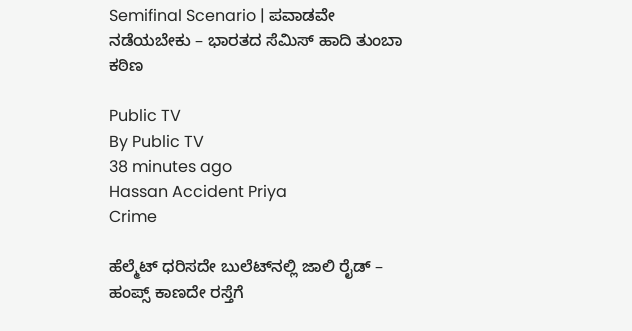Semifinal Scenario | ಪವಾಡವೇ ನಡೆಯಬೇಕು – ಭಾರತದ ಸೆಮಿಸ್‌ ಹಾದಿ ತುಂಬಾ ಕಠಿಣ

Public TV
By Public TV
38 minutes ago
Hassan Accident Priya
Crime

ಹೆಲ್ಮೆಟ್ ಧರಿಸದೇ ಬುಲೆಟ್‌ನಲ್ಲಿ ಜಾಲಿ ರೈಡ್ – ಹಂಪ್ಸ್‌ ಕಾಣದೇ ರಸ್ತೆಗೆ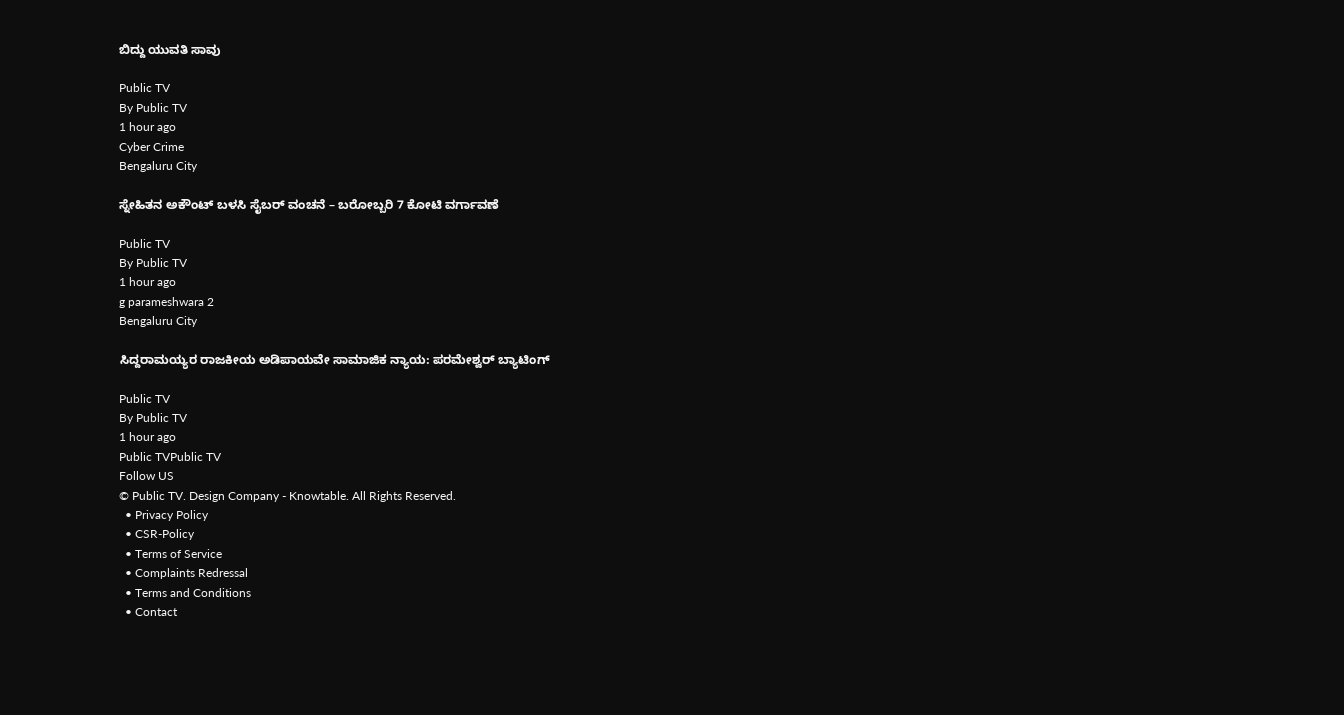ಬಿದ್ದು ಯುವತಿ ಸಾವು

Public TV
By Public TV
1 hour ago
Cyber Crime
Bengaluru City

ಸ್ನೇಹಿತನ ಅಕೌಂಟ್ ಬಳಸಿ ಸೈಬರ್ ವಂಚನೆ – ಬರೋಬ್ಬರಿ 7 ಕೋಟಿ ವರ್ಗಾವಣೆ

Public TV
By Public TV
1 hour ago
g parameshwara 2
Bengaluru City

ಸಿದ್ದರಾಮಯ್ಯರ ರಾಜಕೀಯ ಅಡಿಪಾಯವೇ ಸಾಮಾಜಿಕ ನ್ಯಾಯ: ಪರಮೇಶ್ವರ್‌ ಬ್ಯಾಟಿಂಗ್‌

Public TV
By Public TV
1 hour ago
Public TVPublic TV
Follow US
© Public TV. Design Company - Knowtable. All Rights Reserved.
  • Privacy Policy
  • CSR-Policy
  • Terms of Service
  • Complaints Redressal
  • Terms and Conditions
  • Contact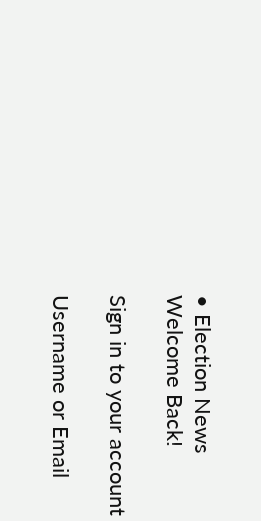• Election News
Welcome Back!

Sign in to your account

Username or Email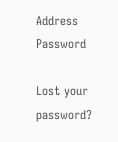Address
Password

Lost your password?